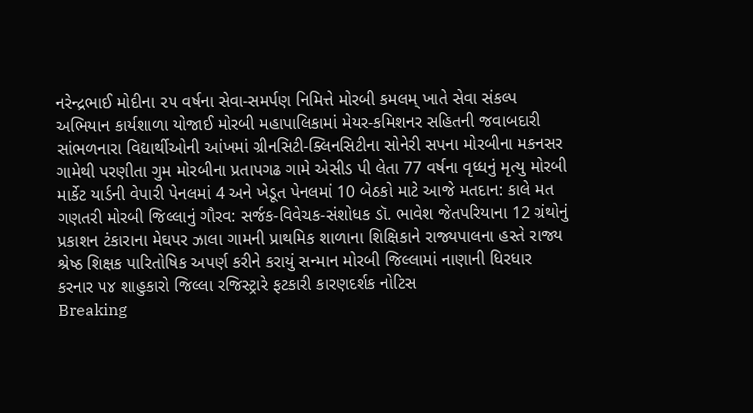નરેન્દ્રભાઈ મોદીના ૨૫ વર્ષના સેવા-સમર્પણ નિમિત્તે મોરબી કમલમ્ ખાતે સેવા સંકલ્પ અભિયાન કાર્યશાળા યોજાઈ મોરબી મહાપાલિકામાં મેયર-કમિશનર સહિતની જવાબદારી સાંભળનારા વિદ્યાર્થીઓની આંખમાં ગ્રીનસિટી-ક્લિનસિટીના સોનેરી સપના મોરબીના મકનસર ગામેથી પરણીતા ગુમ મોરબીના પ્રતાપગઢ ગામે એસીડ પી લેતા 77 વર્ષના વૃધ્ધનું મૃત્યુ મોરબી માર્કેટ યાર્ડની વેપારી પેનલમાં 4 અને ખેડૂત પેનલમાં 10 બેઠકો માટે આજે મતદાન: કાલે મત ગણતરી મોરબી જિલ્લાનું ગૌરવ: સર્જક-વિવેચક-સંશોધક ડૉ. ભાવેશ જેતપરિયાના 12 ગ્રંથોનું પ્રકાશન ટંકારાના મેઘપર ઝાલા ગામની પ્રાથમિક શાળાના શિક્ષિકાને રાજ્યપાલના હસ્તે રાજ્ય શ્રેષ્ઠ શિક્ષક પારિતોષિક અપર્ણ કરીને કરાયું સન્માન મોરબી જિલ્લામાં નાણાની ધિરધાર કરનાર ૫૪ શાહુકારો જિલ્લા રજિસ્ટ્રારે ફટકારી કારણદર્શક નોટિસ
Breaking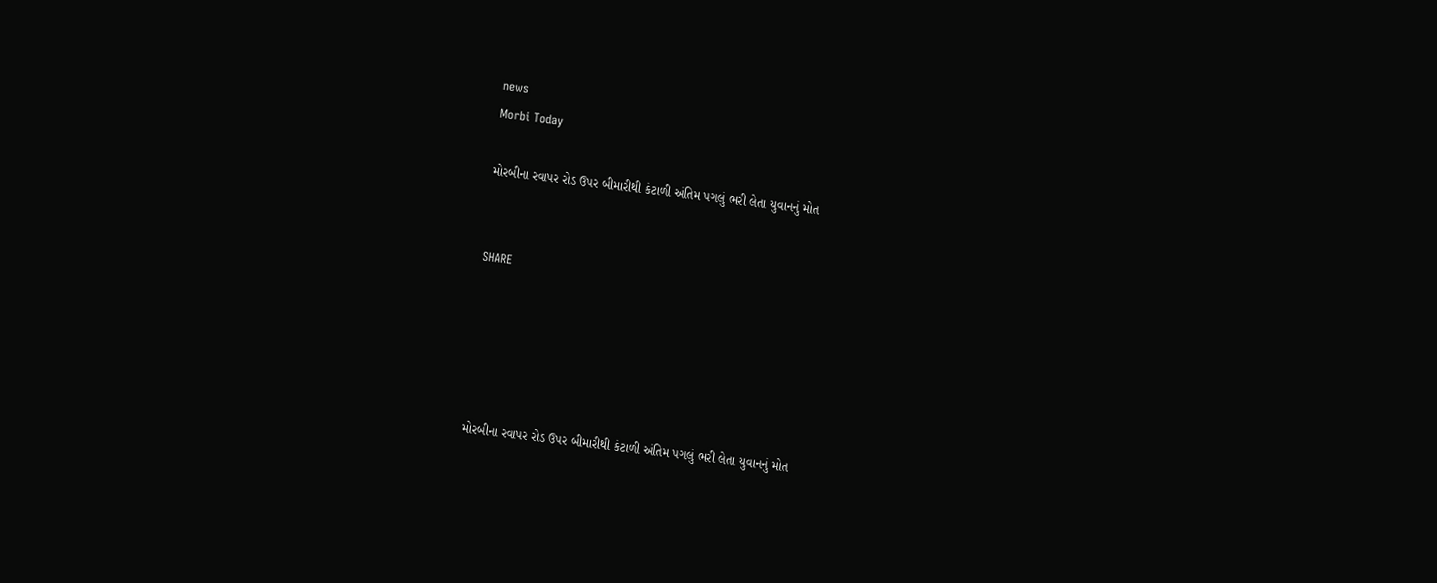news
Morbi Today

મોરબીના રવાપર રોડ ઉપર બીમારીથી કંટાળી અંતિમ પગલું ભરી લેતા યુવાનનું મોત


SHARE





મોરબીના રવાપર રોડ ઉપર બીમારીથી કંટાળી અંતિમ પગલું ભરી લેતા યુવાનનું મોત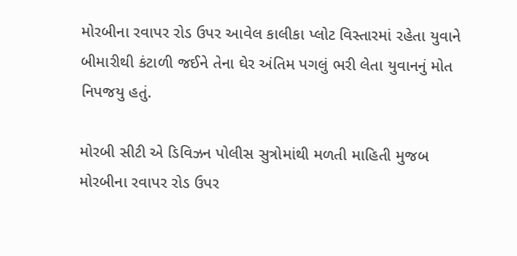મોરબીના રવાપર રોડ ઉપર આવેલ કાલીકા પ્લોટ વિસ્તારમાં રહેતા યુવાને બીમારીથી કંટાળી જઈને તેના ઘેર અંતિમ પગલું ભરી લેતા યુવાનનું મોત નિપજયુ હતું.

મોરબી સીટી એ ડિવિઝન પોલીસ સુત્રોમાંથી મળતી માહિતી મુજબ મોરબીના રવાપર રોડ ઉપર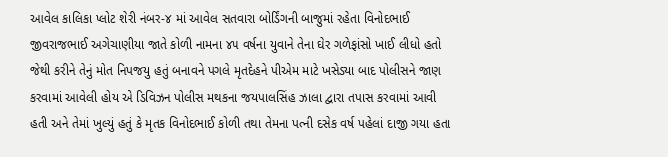આવેલ કાલિકા પ્લોટ શેરી નંબર-૪ માં આવેલ સતવારા બોર્ડિંગની બાજુમાં રહેતા વિનોદભાઈ જીવરાજભાઈ અગેચાણીયા જાતે કોળી નામના ૪૫ વર્ષના યુવાને તેના ઘેર ગળેફાંસો ખાઈ લીધો હતો જેથી કરીને તેનું મોત નિપજયુ હતું બનાવને પગલે મૃતદેહને પીએમ માટે ખસેડ્યા બાદ પોલીસને જાણ કરવામાં આવેલી હોય એ ડિવિઝન પોલીસ મથકના જયપાલસિંહ ઝાલા દ્વારા તપાસ કરવામાં આવી હતી અને તેમાં ખુલ્યું હતું કે મૃતક વિનોદભાઈ કોળી તથા તેમના પત્ની દસેક વર્ષ પહેલાં દાજી ગયા હતા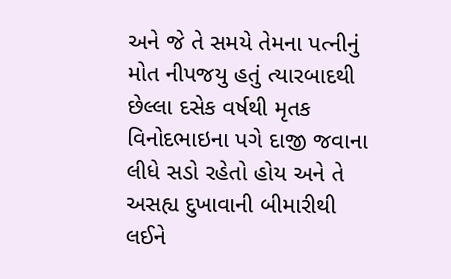અને જે તે સમયે તેમના પત્નીનું મોત નીપજયુ હતું ત્યારબાદથી છેલ્લા દસેક વર્ષથી મૃતક વિનોદભાઇના પગે દાજી જવાના લીધે સડો રહેતો હોય અને તે અસહ્ય દુખાવાની બીમારીથી લઈને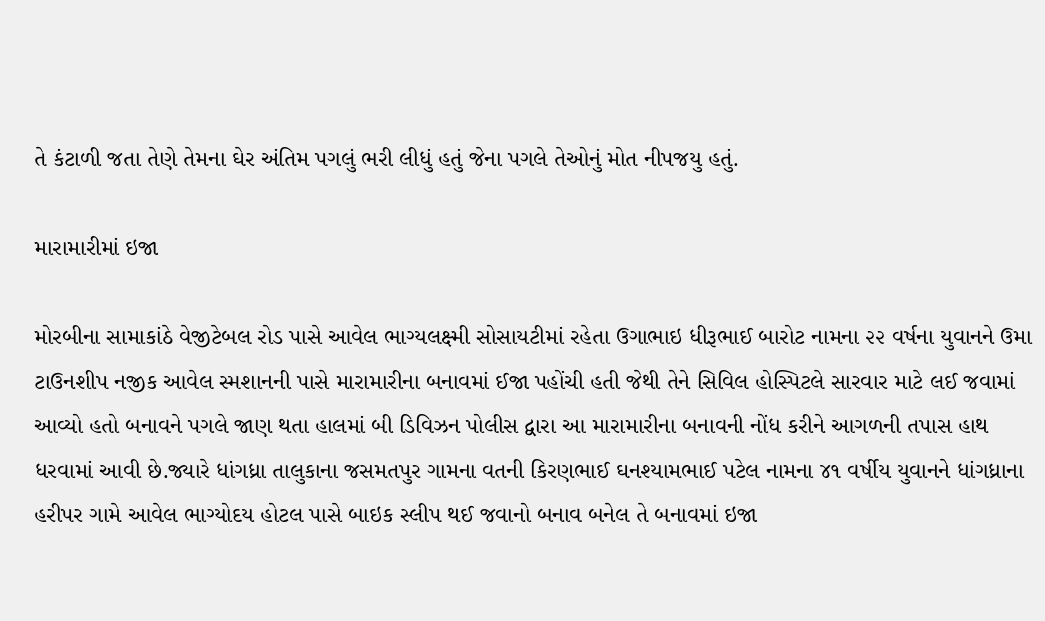તે કંટાળી જતા તેણે તેમના ઘેર અંતિમ પગલું ભરી લીધું હતું જેના પગલે તેઓનું મોત નીપજયુ હતું.

મારામારીમાં ઇજા

મોરબીના સામાકાંઠે વેજીટેબલ રોડ પાસે આવેલ ભાગ્યલક્ષ્મી સોસાયટીમાં રહેતા ઉગાભાઇ ધીરૂભાઈ બારોટ નામના ૨૨ વર્ષના યુવાનને ઉમા ટાઉનશીપ નજીક આવેલ સ્મશાનની પાસે મારામારીના બનાવમાં ઈજા પહોંચી હતી જેથી તેને સિવિલ હોસ્પિટલે સારવાર માટે લઈ જવામાં આવ્યો હતો બનાવને પગલે જાણ થતા હાલમાં બી ડિવિઝન પોલીસ દ્વારા આ મારામારીના બનાવની નોંધ કરીને આગળની તપાસ હાથ ધરવામાં આવી છે.જ્યારે ધાંગધ્રા તાલુકાના જસમતપુર ગામના વતની કિરણભાઈ ઘનશ્યામભાઈ પટેલ નામના ૪૧ વર્ષીય યુવાનને ધાંગધ્રાના હરીપર ગામે આવેલ ભાગ્યોદય હોટલ પાસે બાઇક સ્લીપ થઈ જવાનો બનાવ બનેલ તે બનાવમાં ઇજા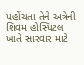પહોંચતા તેને અત્રેની શિવમ હોસ્પિટલ ખાતે સારવાર માટે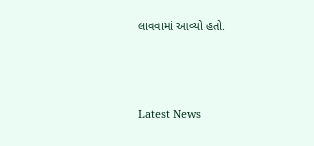લાવવામાં આવ્યો હતો.




Latest News